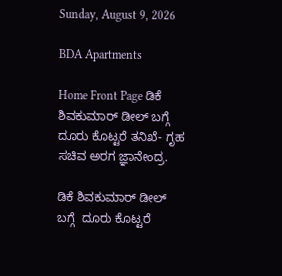Sunday, August 9, 2026

BDA Apartments

Home Front Page ಡಿಕೆ ಶಿವಕುಮಾರ್ ಡೀಲ್ ಬಗ್ಗೆ  ದೂರು ಕೊಟ್ಟರೆ ತನಿಖೆ- ಗೃಹ ಸಚಿವ ಅರಗ ಜ್ಞಾನೇಂದ್ರ.

ಡಿಕೆ ಶಿವಕುಮಾರ್ ಡೀಲ್ ಬಗ್ಗೆ  ದೂರು ಕೊಟ್ಟರೆ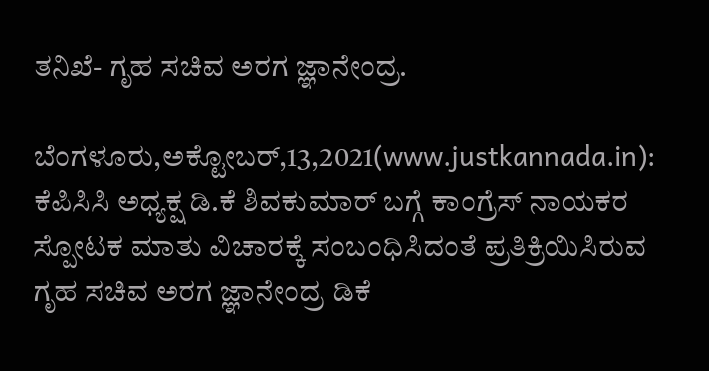ತನಿಖೆ- ಗೃಹ ಸಚಿವ ಅರಗ ಜ್ಞಾನೇಂದ್ರ.

ಬೆಂಗಳೂರು,ಅಕ್ಟೋಬರ್,13,2021(www.justkannada.in): ಕೆಪಿಸಿಸಿ ಅಧ್ಯಕ್ಷ ಡಿ.ಕೆ ಶಿವಕುಮಾರ್ ಬಗ್ಗೆ ಕಾಂಗ್ರೆಸ್ ನಾಯಕರ ಸ್ಪೋಟಕ ಮಾತು ವಿಚಾರಕ್ಕೆ ಸಂಬಂಧಿಸಿದಂತೆ ಪ್ರತಿಕ್ರಿಯಿಸಿರುವ ಗೃಹ ಸಚಿವ ಅರಗ ಜ್ಞಾನೇಂದ್ರ ಡಿಕೆ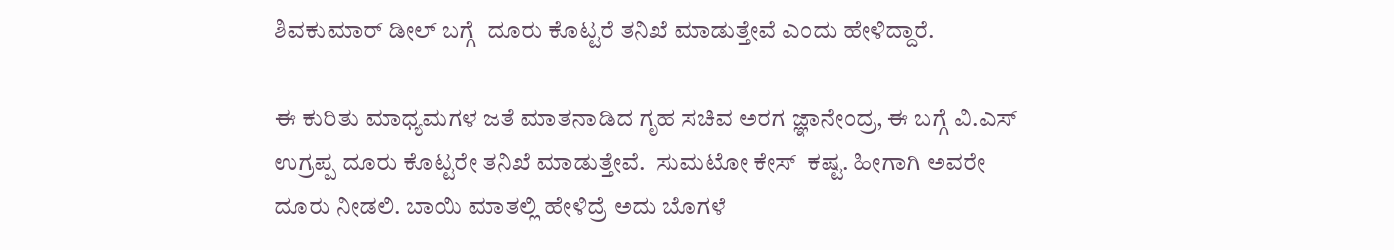ಶಿವಕುಮಾರ್ ಡೀಲ್ ಬಗ್ಗೆ  ದೂರು ಕೊಟ್ಟರೆ ತನಿಖೆ ಮಾಡುತ್ತೇವೆ ಎಂದು ಹೇಳಿದ್ದಾರೆ.

ಈ ಕುರಿತು ಮಾಧ್ಯಮಗಳ ಜತೆ ಮಾತನಾಡಿದ ಗೃಹ ಸಚಿವ ಅರಗ ಜ್ಞಾನೇಂದ್ರ, ಈ ಬಗ್ಗೆ ವಿ.ಎಸ್ ಉಗ್ರಪ್ಪ ದೂರು ಕೊಟ್ಟರೇ ತನಿಖೆ ಮಾಡುತ್ತೇವೆ.  ಸುಮಟೋ ಕೇಸ್  ಕಷ್ಟ. ಹೀಗಾಗಿ ಅವರೇ ದೂರು ನೀಡಲಿ. ಬಾಯಿ ಮಾತಲ್ಲಿ ಹೇಳಿದ್ರೆ ಅದು ಬೊಗಳೆ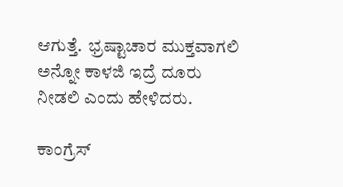ಆಗುತ್ತೆ.  ಭ್ರಷ್ಟಾಚಾರ ಮುಕ್ತವಾಗಲಿ ಅನ್ನೋ ಕಾಳಜಿ ಇದ್ರೆ ದೂರು ನೀಡಲಿ ಎಂದು ಹೇಳಿದರು.

ಕಾಂಗ್ರೆಸ್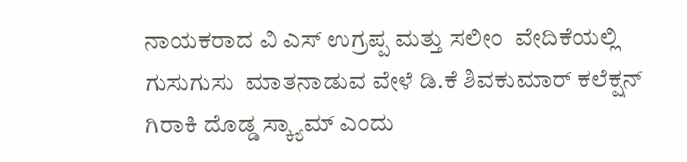ನಾಯಕರಾದ ವಿ ಎಸ್ ಉಗ್ರಪ್ಪ ಮತ್ತು ಸಲೀಂ  ವೇದಿಕೆಯಲ್ಲಿ ಗುಸುಗುಸು  ಮಾತನಾಡುವ ವೇಳೆ ಡಿ.ಕೆ ಶಿವಕುಮಾರ್ ಕಲೆಕ್ಷನ್ ಗಿರಾಕಿ ದೊಡ್ಡ ಸ್ಕ್ಯಾಮ್ ಎಂದು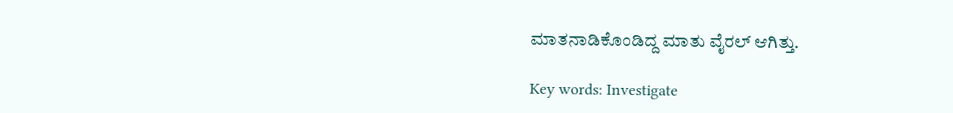ಮಾತನಾಡಿಕೊಂಡಿದ್ದ ಮಾತು ವೈರಲ್ ಆಗಿತ್ತು.

Key words: Investigate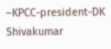–KPCC-president-DK Shivakumar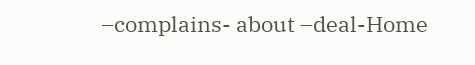–complains- about –deal-Home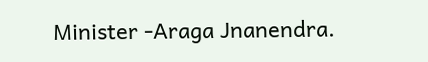Minister -Araga Jnanendra.